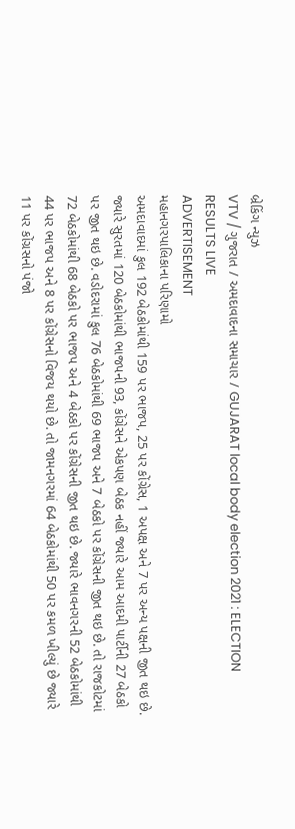બ્રેકિંગ ન્યુઝ
VTV / ગુજરાત / અમદાવાદના સમાચાર / GUJARAT local body election 2021 : ELECTION RESULTS LIVE
ADVERTISEMENT
મહાનગરપાલિકાના પરિણામો
અમદાવાદમાં કુલ 192 બેઠકોમાંથી 159 પર ભાજપ, 25 પર કોંગ્રેસ, 1 અપક્ષ અને 7 પર અન્ય પક્ષની જીત થઇ છે. જ્યારે સુરતમાં 120 બેઠકોમાંથી ભાજપની 93, કોંગ્રેસને એકપણ બેઠક નહીં જ્યારે આમ આદમી પાર્ટીની 27 બેઠકો પર જીત થઇ છે. વડોદરામાં કુલ 76 બેઠકોમાંથી 69 ભાજપ અને 7 બેઠકો પર કોંગ્રેસની જીત થઇ છે. તો રાજકોટમાં 72 બેઠકોમાંથી 68 બેઠકો પર ભાજપ અને 4 બેઠકો પર કોંગ્રેસની જીત થઇ છે. જ્યારે ભાવનગરની 52 બેઠકોમાંથી 44 પર ભાજપ અને 8 પર કોંગ્રેસનો વિજય થયો છે. તો જામનગરમાં 64 બેઠકોમાંથી 50 પર કમળ ખીલ્યું છે જ્યારે 11 પર કોંગ્રસનો પંજો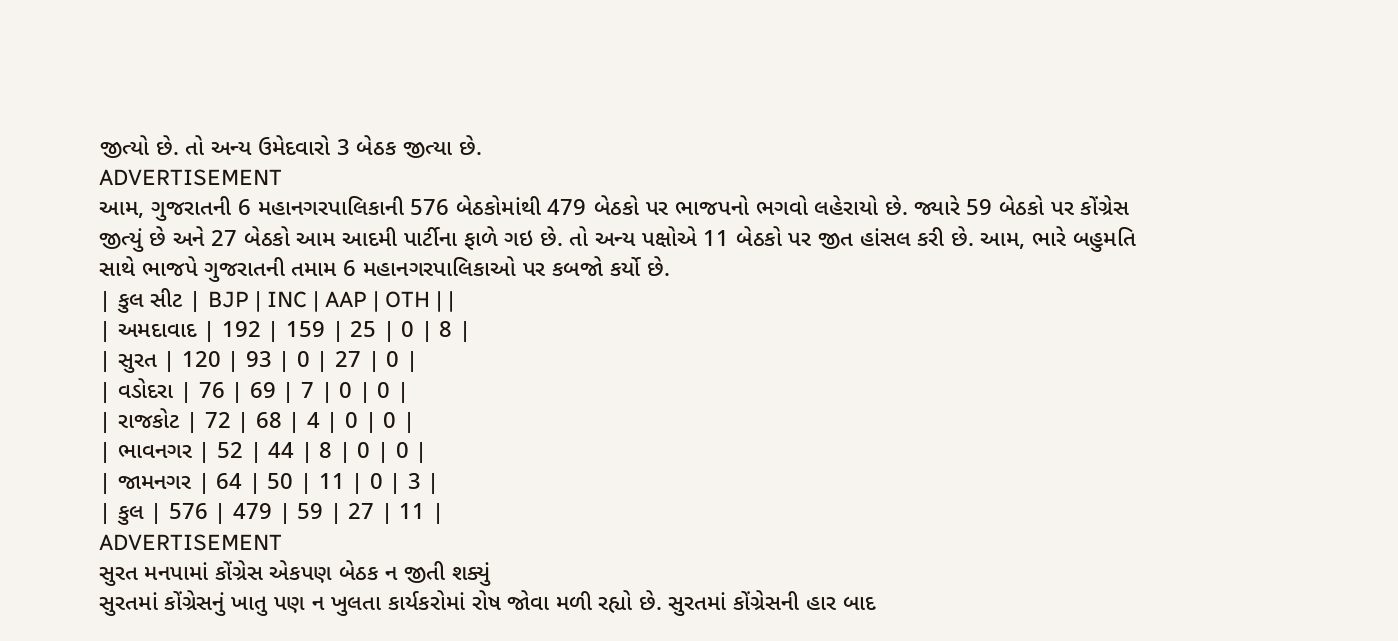જીત્યો છે. તો અન્ય ઉમેદવારો 3 બેઠક જીત્યા છે.
ADVERTISEMENT
આમ, ગુજરાતની 6 મહાનગરપાલિકાની 576 બેઠકોમાંથી 479 બેઠકો પર ભાજપનો ભગવો લહેરાયો છે. જ્યારે 59 બેઠકો પર કોંગ્રેસ જીત્યું છે અને 27 બેઠકો આમ આદમી પાર્ટીના ફાળે ગઇ છે. તો અન્ય પક્ષોએ 11 બેઠકો પર જીત હાંસલ કરી છે. આમ, ભારે બહુમતિ સાથે ભાજપે ગુજરાતની તમામ 6 મહાનગરપાલિકાઓ પર કબજો કર્યો છે.
| કુલ સીટ | BJP | INC | AAP | OTH | |
| અમદાવાદ | 192 | 159 | 25 | 0 | 8 |
| સુરત | 120 | 93 | 0 | 27 | 0 |
| વડોદરા | 76 | 69 | 7 | 0 | 0 |
| રાજકોટ | 72 | 68 | 4 | 0 | 0 |
| ભાવનગર | 52 | 44 | 8 | 0 | 0 |
| જામનગર | 64 | 50 | 11 | 0 | 3 |
| કુલ | 576 | 479 | 59 | 27 | 11 |
ADVERTISEMENT
સુરત મનપામાં કોંગ્રેસ એકપણ બેઠક ન જીતી શક્યું
સુરતમાં કોંગ્રેસનું ખાતુ પણ ન ખુલતા કાર્યકરોમાં રોષ જોવા મળી રહ્યો છે. સુરતમાં કોંગ્રેસની હાર બાદ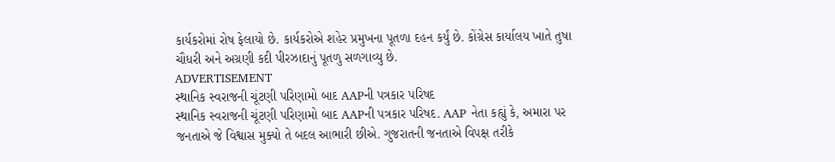કાર્યકરોમાં રોષ ફેલાયો છે. કાર્યકરોએ શહેર પ્રમુખના પૂતળા દહન કર્યું છે. કોંગ્રેસ કાર્યાલય ખાતે તુષા ચૌધરી અને અગ્રણી કદી પીરઝાદાનું પૂતળુ સળગાવ્યુ છે.
ADVERTISEMENT
સ્થાનિક સ્વરાજની ચૂંટણી પરિણામો બાદ AAPની પત્રકાર પરિષદ
સ્થાનિક સ્વરાજની ચૂંટણી પરિણામો બાદ AAPની પત્રકાર પરિષદ. AAP નેતા કહ્યું કે, અમારા પર જનતાએ જે વિશ્વાસ મુક્યો તે બદલ આભારી છીએ. ગુજરાતની જનતાએ વિપક્ષ તરીકે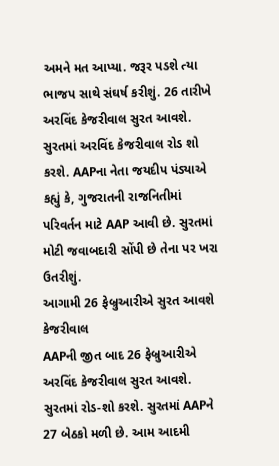અમને મત આપ્યા. જરૂર પડશે ત્યા ભાજપ સાથે સંઘર્ષ કરીશું. 26 તારીખે અરવિંદ કેજરીવાલ સુરત આવશે. સુરતમાં અરવિંદ કેજરીવાલ રોડ શો કરશે. AAPના નેતા જયદીપ પંડ્યાએ કહ્યું કે, ગુજરાતની રાજનિતીમાં પરિવર્તન માટે AAP આવી છે. સુરતમાં મોટી જવાબદારી સોંપી છે તેના પર ખરા ઉતરીશું.
આગામી 26 ફેબ્રુઆરીએ સુરત આવશે કેજરીવાલ
AAPની જીત બાદ 26 ફેબ્રુઆરીએ અરવિંદ કેજરીવાલ સુરત આવશે. સુરતમાં રોડ-શો કરશે. સુરતમાં AAPને 27 બેઠકો મળી છે. આમ આદમી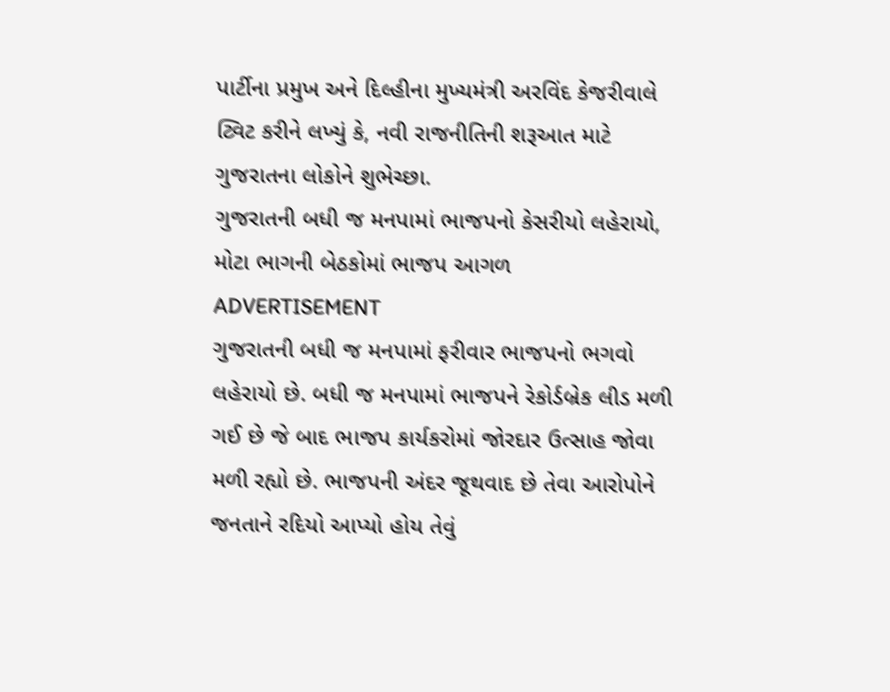પાર્ટીના પ્રમુખ અને દિલ્હીના મુખ્યમંત્રી અરવિંદ કેજરીવાલે ટ્વિટ કરીને લખ્યું કે, નવી રાજનીતિની શરૂઆત માટે ગુજરાતના લોકોને શુભેચ્છા.
ગુજરાતની બધી જ મનપામાં ભાજપનો કેસરીયો લહેરાયો, મોટા ભાગની બેઠકોમાં ભાજપ આગળ
ADVERTISEMENT
ગુજરાતની બધી જ મનપામાં ફરીવાર ભાજપનો ભગવો લહેરાયો છે. બધી જ મનપામાં ભાજપને રેકોર્ડબ્રેક લીડ મળી ગઈ છે જે બાદ ભાજપ કાર્યકરોમાં જોરદાર ઉત્સાહ જોવા મળી રહ્યો છે. ભાજપની અંદર જૂથવાદ છે તેવા આરોપોને જનતાને રદિયો આપ્યો હોય તેવું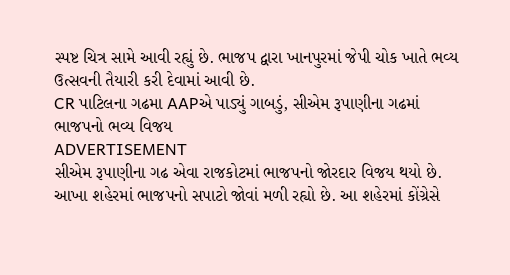સ્પષ્ટ ચિત્ર સામે આવી રહ્યું છે. ભાજપ દ્વારા ખાનપુરમાં જેપી ચોક ખાતે ભવ્ય ઉત્સવની તૈયારી કરી દેવામાં આવી છે.
CR પાટિલના ગઢમા AAPએ પાડ્યું ગાબડું, સીએમ રૂપાણીના ગઢમાં ભાજપનો ભવ્ય વિજય
ADVERTISEMENT
સીએમ રૂપાણીના ગઢ એવા રાજકોટમાં ભાજપનો જોરદાર વિજય થયો છે. આખા શહેરમાં ભાજપનો સપાટો જોવાં મળી રહ્યો છે. આ શહેરમાં કોંગ્રેસે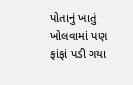પોતાનું ખાતું ખોલવામાં પણ ફાંફાં પડી ગયા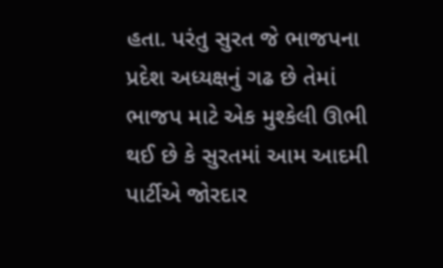હતા. પરંતુ સુરત જે ભાજપના પ્રદેશ અધ્યક્ષનું ગઢ છે તેમાં ભાજપ માટે એક મુશ્કેલી ઊભી થઈ છે કે સુરતમાં આમ આદમી પાર્ટીએ જોરદાર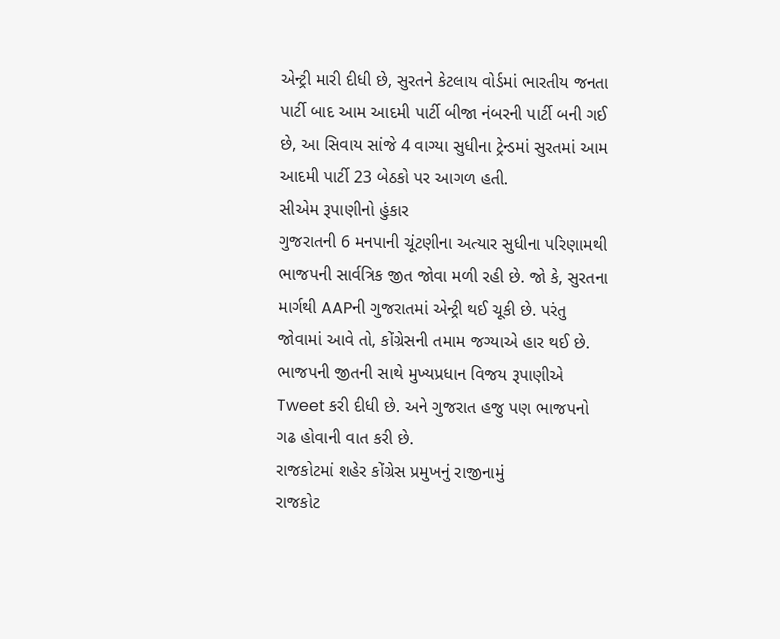એન્ટ્રી મારી દીધી છે, સુરતને કેટલાય વોર્ડમાં ભારતીય જનતા પાર્ટી બાદ આમ આદમી પાર્ટી બીજા નંબરની પાર્ટી બની ગઈ છે, આ સિવાય સાંજે 4 વાગ્યા સુધીના ટ્રેન્ડમાં સુરતમાં આમ આદમી પાર્ટી 23 બેઠકો પર આગળ હતી.
સીએમ રૂપાણીનો હુંકાર
ગુજરાતની 6 મનપાની ચૂંટણીના અત્યાર સુધીના પરિણામથી ભાજપની સાર્વત્રિક જીત જોવા મળી રહી છે. જો કે, સુરતના માર્ગથી AAPની ગુજરાતમાં એન્ટ્રી થઈ ચૂકી છે. પરંતુ જોવામાં આવે તો, કોંગ્રેસની તમામ જગ્યાએ હાર થઈ છે. ભાજપની જીતની સાથે મુખ્યપ્રધાન વિજય રૂપાણીએ Tweet કરી દીધી છે. અને ગુજરાત હજુ પણ ભાજપનો ગઢ હોવાની વાત કરી છે.
રાજકોટમાં શહેર કોંગ્રેસ પ્રમુખનું રાજીનામું
રાજકોટ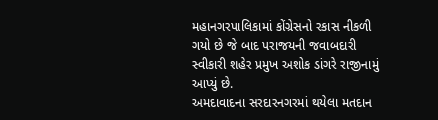મહાનગરપાલિકામાં કોંગ્રેસનો રકાસ નીકળી ગયો છે જે બાદ પરાજયની જવાબદારી સ્વીકારી શહેર પ્રમુખ અશોક ડાંગરે રાજીનામું આપ્યું છે.
અમદાવાદના સરદારનગરમાં થયેલા મતદાન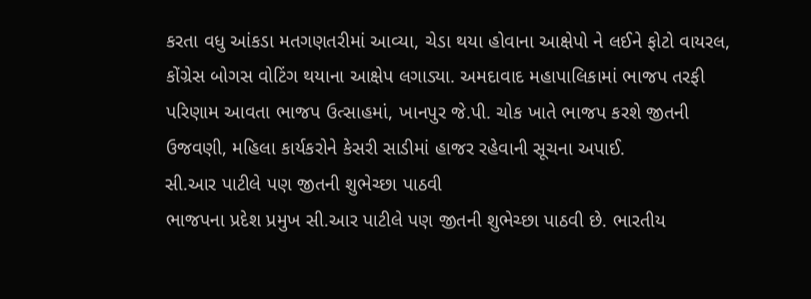કરતા વધુ આંકડા મતગણતરીમાં આવ્યા, ચેડા થયા હોવાના આક્ષેપો ને લઈને ફોટો વાયરલ, કોંગ્રેસ બોગસ વોટિંગ થયાના આક્ષેપ લગાડ્યા. અમદાવાદ મહાપાલિકામાં ભાજપ તરફી પરિણામ આવતા ભાજપ ઉત્સાહમાં, ખાનપુર જે.પી. ચોક ખાતે ભાજપ કરશે જીતની ઉજવણી, મહિલા કાર્યકરોને કેસરી સાડીમાં હાજર રહેવાની સૂચના અપાઈ.
સી.આર પાટીલે પણ જીતની શુભેચ્છા પાઠવી
ભાજપના પ્રદેશ પ્રમુખ સી.આર પાટીલે પણ જીતની શુભેચ્છા પાઠવી છે. ભારતીય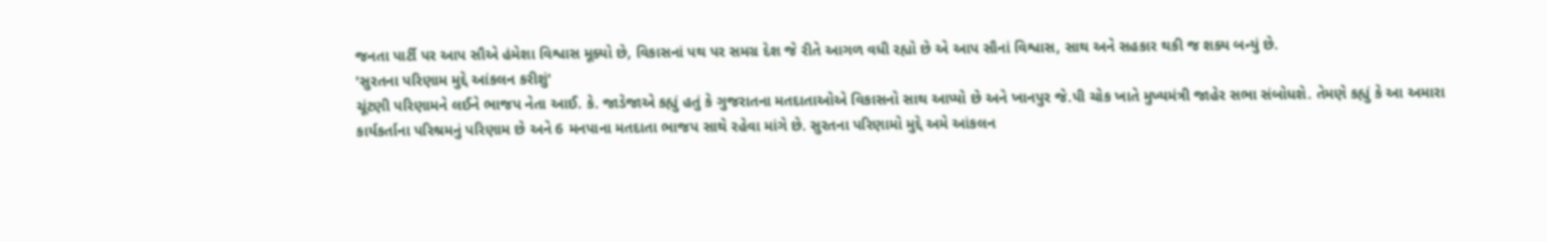જનતા પાર્ટી પર આપ સૌએ હંમેશા વિશ્વાસ મૂક્યો છે, વિકાસનાં પથ પર સમગ્ર દેશ જે રીતે આગળ વધી રહ્યો છે એ આપ સૌનાં વિશ્વાસ, સાથ અને સહકાર થકી જ શક્ય બન્યું છે.
'સુરતના પરિણામ મુદ્દે આંકલન કરીશું'
ચૂંટણી પરિણામને લઈને ભાજપ નેતા આઈ. કે. જાડેજાએ કહ્યું હતું કે ગુજરાતના મતદાતાઓએ વિકાસનો સાથ આપ્યો છે અને ખાનપુર જે.પી ચોક ખાતે મુખ્યમંત્રી જાહેર સભા સંબોધશે. તેમણે કહ્યું કે આ અમારા કાર્યકર્તાના પરિશ્રમનું પરિણામ છે અને 6 મનપાના મતદાતા ભાજપ સાથે રહેવા માંગે છે. સુરતના પરિણામો મુદ્દે અમે આંકલન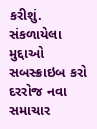કરીશું.
સંકળાયેલા મુદ્દાઓ
સબસ્ક્રાઇબ કરો
દરરોજ નવા સમાચાર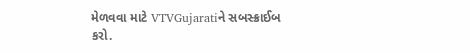મેળવવા માટે VTVGujaratiને સબસ્ક્રાઈબ કરો.